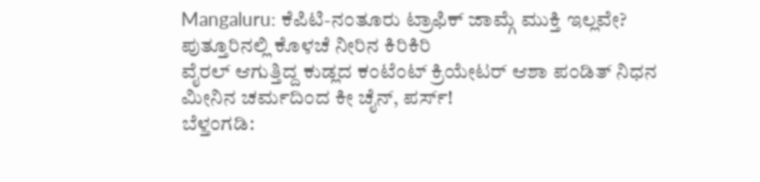Mangaluru: ಕೆಪಿಟಿ-ನಂತೂರು ಟ್ರಾಫಿಕ್ ಜಾಮ್ಗೆ ಮುಕ್ತಿ ಇಲ್ಲವೇ?
ಪುತ್ತೂರಿನಲ್ಲಿ ಕೊಳಚೆ ನೀರಿನ ಕಿರಿಕಿರಿ
ವೈರಲ್ ಆಗುತ್ತಿದ್ದ ಕುಡ್ಲದ ಕಂಟೆಂಟ್ ಕ್ರಿಯೇಟರ್ ಆಶಾ ಪಂಡಿತ್ ನಿಧನ
ಮೀನಿನ ಚರ್ಮದಿಂದ ಕೀ ಚೈನ್, ಪರ್ಸ್!
ಬೆಳ್ತಂಗಡಿ: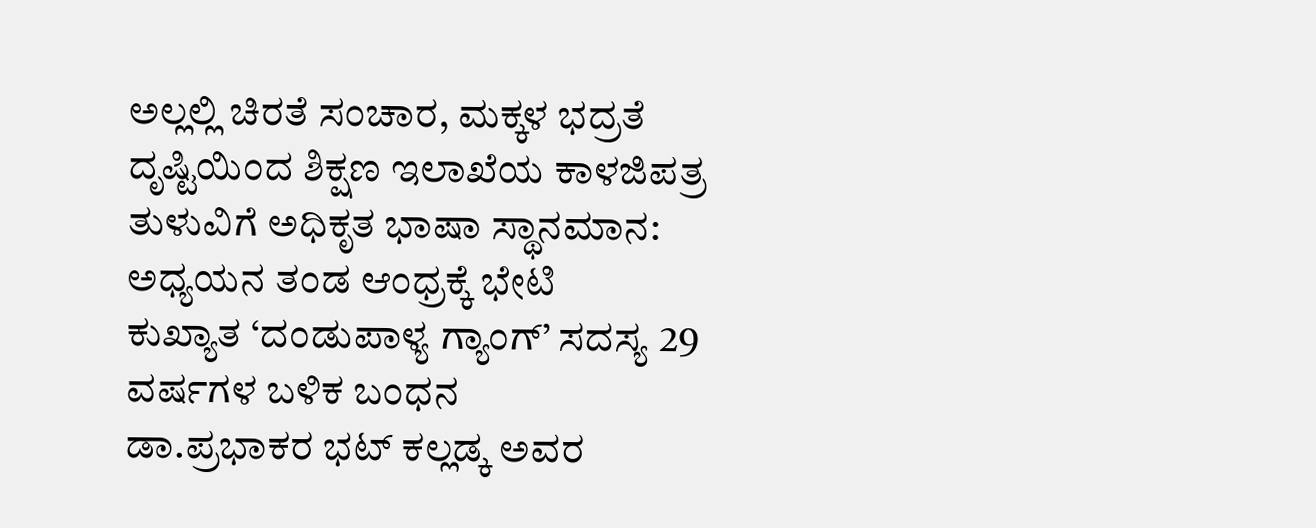ಅಲ್ಲಲ್ಲಿ ಚಿರತೆ ಸಂಚಾರ, ಮಕ್ಕಳ ಭದ್ರತೆ ದೃಷ್ಟಿಯಿಂದ ಶಿಕ್ಷಣ ಇಲಾಖೆಯ ಕಾಳಜಿಪತ್ರ
ತುಳುವಿಗೆ ಅಧಿಕೃತ ಭಾಷಾ ಸ್ಥಾನಮಾನ: ಅಧ್ಯಯನ ತಂಡ ಆಂಧ್ರಕ್ಕೆ ಭೇಟಿ
ಕುಖ್ಯಾತ ‘ದಂಡುಪಾಳ್ಯ ಗ್ಯಾಂಗ್’ ಸದಸ್ಯ 29 ವರ್ಷಗಳ ಬಳಿಕ ಬಂಧನ
ಡಾ.ಪ್ರಭಾಕರ ಭಟ್ ಕಲ್ಲಡ್ಕ ಅವರ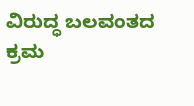ವಿರುದ್ಧ ಬಲವಂತದ ಕ್ರಮ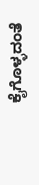ಕೈಗೊಳ್ಳದಂತೆ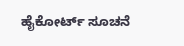ಹೈಕೋರ್ಟ್ ಸೂಚನೆ